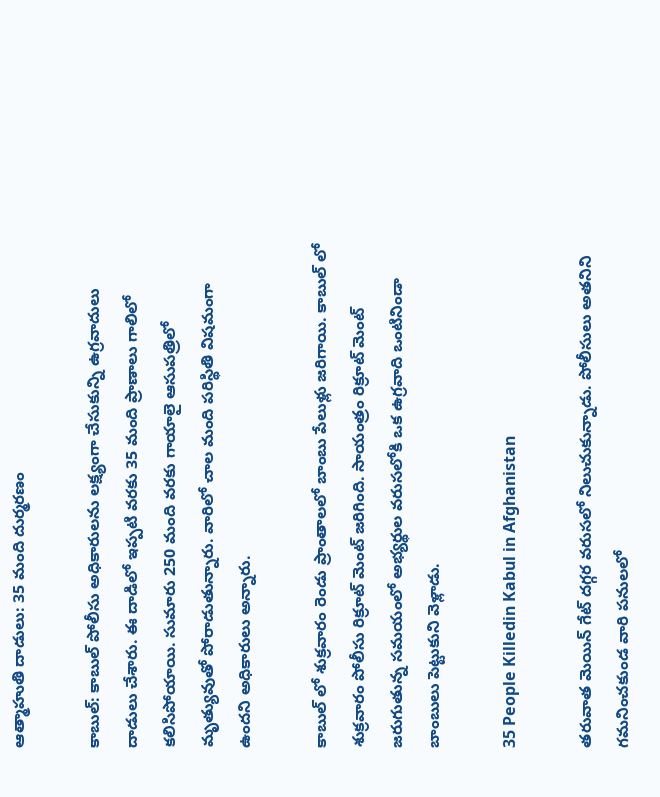ఆత్మాహుతి దాడులు: 35 మంది దుర్మరణం

కాబుల్: కాబుల్ పోలీసు అధికారులను లక్ష్యంగా చేసుకున్ని ఉగ్రవాదులు దాడులు చేశారు. ఈ దాడిలో ఇప్పటి వరకు 35 మంది ప్రాణాలు గాలిలో కలిసిపోయాయి. సుమారు 250 మంది వరకు గాయాలై ఆసుపత్రిలో మృత్యువుతో పోరాడుతున్నారు. వారిలో చాల మంది పరిస్థితి విషమంగా ఉందని అధికారులు అన్నారు.

కాబుల్ లో శుక్రవారం రెండు ప్రాంతాలలో బాంబు పేలుళ్లు జరిగాయి. కాబుల్ లో శుక్రవారం పోలీసు రిక్రూట్ మెంట్ జరిగింది. సాయంత్రం రిక్రూట్ మెంట్ జరుగుతున్న సమయంలో అభ్యర్థుల వరుసలోకి ఒక ఉగ్రవాది ఒంటినిండా బాంబులు పెట్టుకుని వెళ్లాడు.

35 People Killedin Kabul in Afghanistan

తరువాత మెయిన్ గేట్ దగ్గర వరుసలో నిలుచుకున్నాడు. పోలీసులు అతనిని గమనించకుండ వారి పనులలో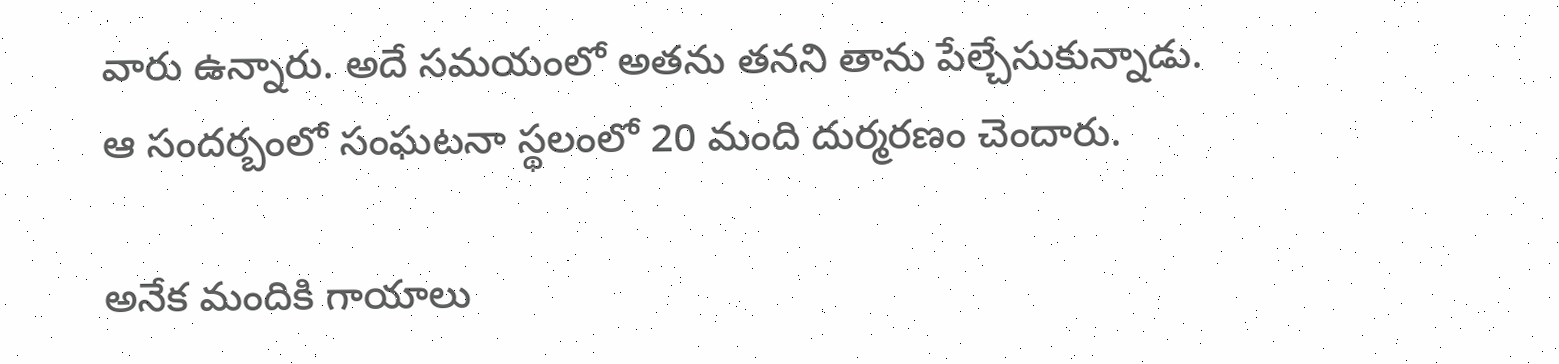వారు ఉన్నారు. అదే సమయంలో అతను తనని తాను పేల్చేసుకున్నాడు. ఆ సందర్బంలో సంఘటనా స్థలంలో 20 మంది దుర్మరణం చెందారు.

అనేక మందికి గాయాలు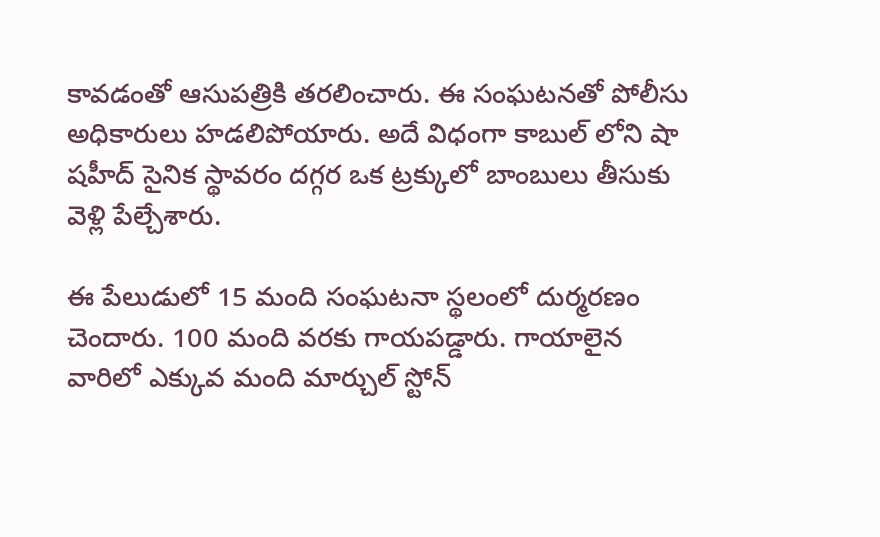కావడంతో ఆసుపత్రికి తరలించారు. ఈ సంఘటనతో పోలీసు అధికారులు హడలిపోయారు. అదే విధంగా కాబుల్ లోని షా షహీద్ సైనిక స్థావరం దగ్గర ఒక ట్రక్కులో బాంబులు తీసుకు వెళ్లి పేల్చేశారు.

ఈ పేలుడులో 15 మంది సంఘటనా స్థలంలో దుర్మరణం చెందారు. 100 మంది వరకు గాయపడ్డారు. గాయాలైన వారిలో ఎక్కువ మంది మార్చుల్ స్టోన్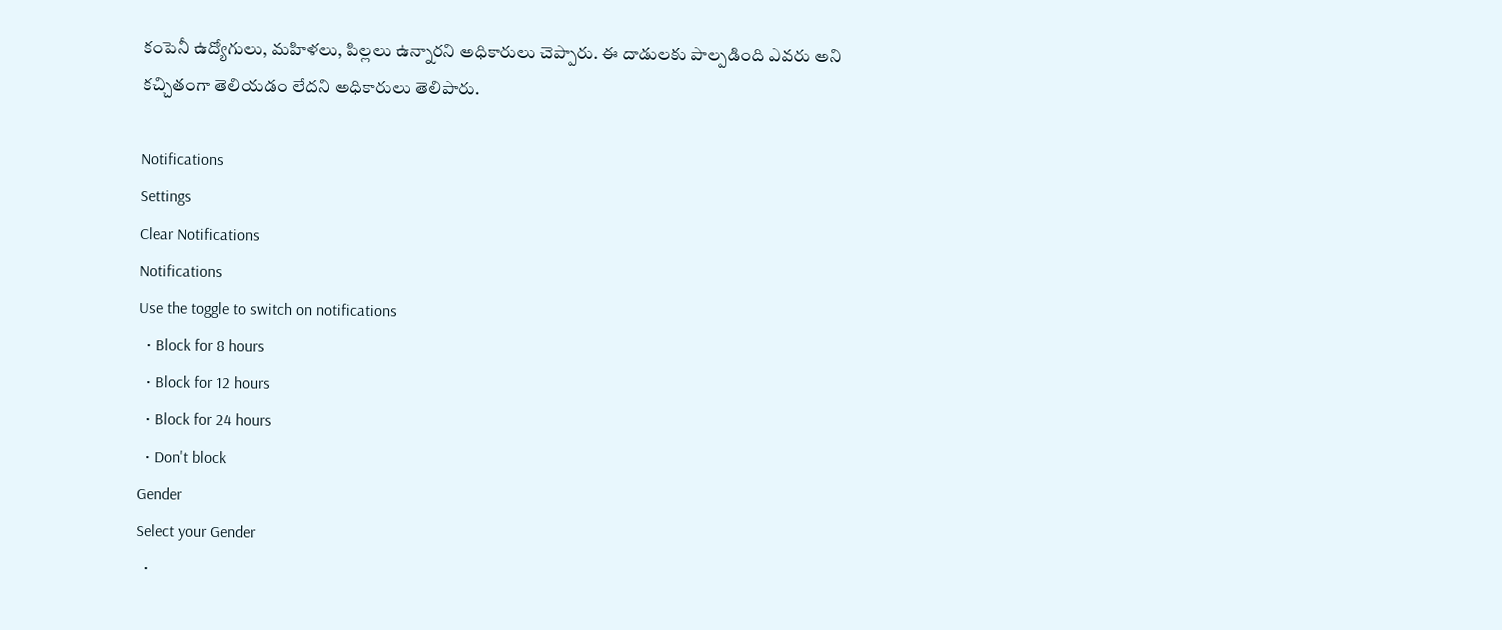కంపెనీ ఉద్యోగులు, మహిళలు, పిల్లలు ఉన్నారని అధికారులు చెప్పారు. ఈ దాడులకు పాల్పడింది ఎవరు అని కచ్చితంగా తెలియడం లేదని అధికారులు తెలిపారు.

Notifications
Settings
Clear Notifications
Notifications
Use the toggle to switch on notifications
  • Block for 8 hours
  • Block for 12 hours
  • Block for 24 hours
  • Don't block
Gender
Select your Gender
  •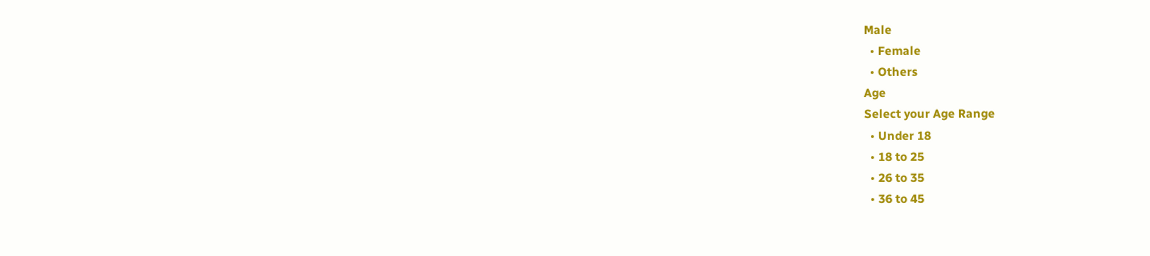Male
  • Female
  • Others
Age
Select your Age Range
  • Under 18
  • 18 to 25
  • 26 to 35
  • 36 to 45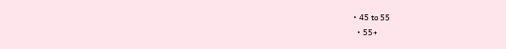• 45 to 55
  • 55+